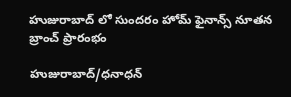హుజురాబాద్ లో సుందరం హోమ్ ఫైనాన్స్ నూతన బ్రాంచ్ ప్రారంభం

హుజురాబాద్/ధనాధన్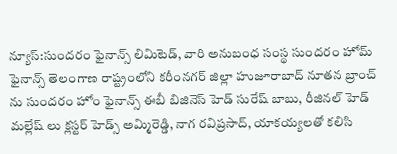న్యూస్:సుందరం ఫైనాన్స్ లిమిటెడ్, వారి అనుబంధ సంస్థ సుందరం హోమ్ ఫైనాన్స్ తెలంగాణ రాష్ట్రంలోని కరీంనగర్ జిల్లా హుజూరాబాద్ నూతన బ్రాంచ్ ను సుందరం హోం ఫైనాన్స్ ఈబీ బిజినెస్ హెడ్ సురేష్ బాబు, రీజినల్ హెడ్  మల్లేష్ లు క్లస్టర్ హెడ్స్ అమ్మిరెడ్డి, నాగ రవిప్రసాద్, యాకయ్యలతో కలిసి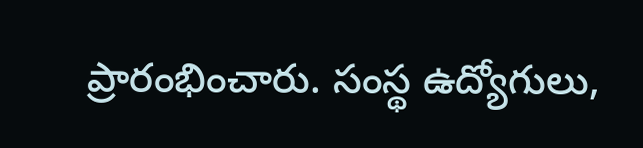ప్రారంభించారు. సంస్థ ఉద్యోగులు,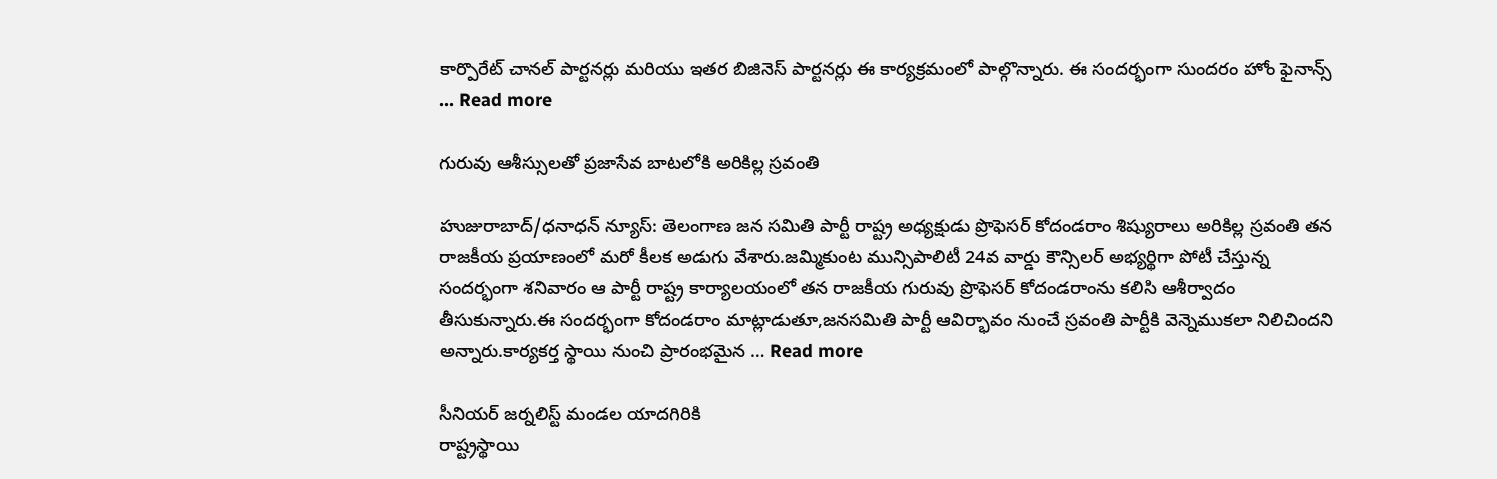కార్పొరేట్ చానల్ పార్టనర్లు మరియు ఇతర బిజినెస్ పార్టనర్లు ఈ కార్యక్రమంలో పాల్గొన్నారు. ఈ సందర్భంగా సుందరం హోం ఫైనాన్స్ … Read more

గురువు ఆశీస్సులతో ప్రజాసేవ బాటలోకి అరికిల్ల స్రవంతి

హుజురాబాద్/ధనాధన్ న్యూస్: తెలంగాణ జన సమితి పార్టీ రాష్ట్ర అధ్యక్షుడు ప్రొఫెసర్ కోదండరాం శిష్యురాలు అరికిల్ల స్రవంతి తన రాజకీయ ప్రయాణంలో మరో కీలక అడుగు వేశారు.జమ్మికుంట మున్సిపాలిటీ 24వ వార్డు కౌన్సిలర్ అభ్యర్థిగా పోటీ చేస్తున్న సందర్భంగా శనివారం ఆ పార్టీ రాష్ట్ర కార్యాలయంలో తన రాజకీయ గురువు ప్రొఫెసర్ కోదండరాంను కలిసి ఆశీర్వాదం తీసుకున్నారు.ఈ సందర్భంగా కోదండరాం మాట్లాడుతూ,జనసమితి పార్టీ ఆవిర్భావం నుంచే స్రవంతి పార్టీకి వెన్నెముకలా నిలిచిందని అన్నారు.కార్యకర్త స్థాయి నుంచి ప్రారంభమైన … Read more

సీనియర్ జర్నలిస్ట్ మండల యాదగిరికి
రాష్ట్రస్థాయి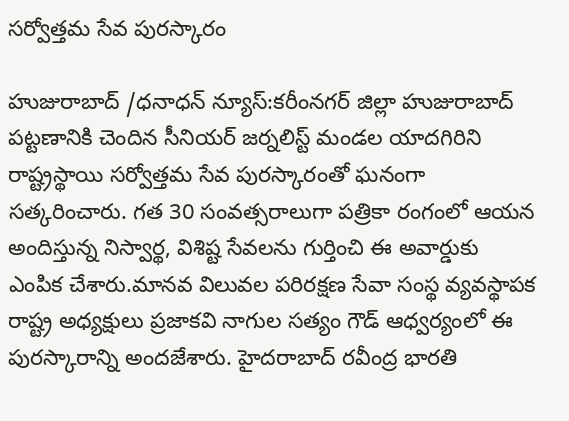సర్వోత్తమ సేవ పురస్కారం

హుజురాబాద్ /ధనాధన్ న్యూస్:కరీంనగర్ జిల్లా హుజురాబాద్ పట్టణానికి చెందిన సీనియర్ జర్నలిస్ట్ మండల యాదగిరిని రాష్ట్రస్థాయి సర్వోత్తమ సేవ పురస్కారంతో ఘనంగా సత్కరించారు. గత 30 సంవత్సరాలుగా పత్రికా రంగంలో ఆయన అందిస్తున్న నిస్వార్థ, విశిష్ట సేవలను గుర్తించి ఈ అవార్డుకు ఎంపిక చేశారు.మానవ విలువల పరిరక్షణ సేవా సంస్థ వ్యవస్థాపక రాష్ట్ర అధ్యక్షులు ప్రజాకవి నాగుల సత్యం గౌడ్ ఆధ్వర్యంలో ఈ పురస్కారాన్ని అందజేశారు. హైదరాబాద్ రవీంద్ర భారతి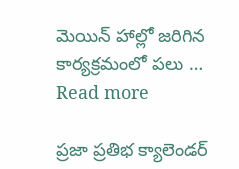మెయిన్ హాల్లో జరిగిన కార్యక్రమంలో పలు … Read more

ప్రజా ప్రతిభ క్యాలెండర్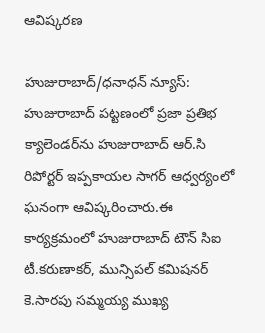ఆవిష్కరణ

హుజురాబాద్/ధనాధన్ న్యూస్: హుజురాబాద్ పట్టణంలో ప్రజా ప్రతిభ క్యాలెండర్‌ను హుజురాబాద్ ఆర్.సి రిపోర్టర్ ఇప్పకాయల సాగర్ ఆధ్వర్యంలో ఘనంగా ఆవిష్కరించారు.ఈ కార్యక్రమంలో హుజురాబాద్ టౌన్ సిఐ టీ.కరుణాకర్, మున్సిపల్ కమిషనర్ కె.సారపు సమ్మయ్య ముఖ్య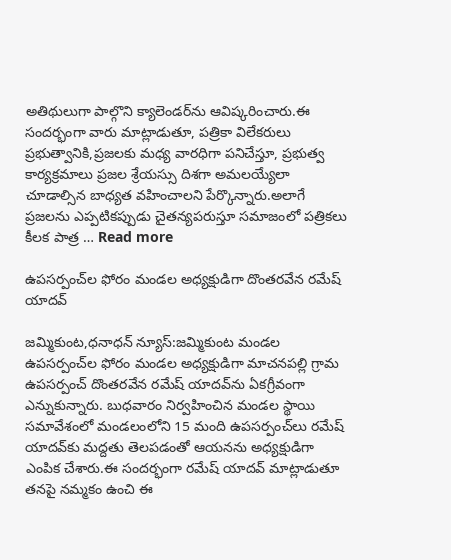అతిథులుగా పాల్గొని క్యాలెండర్‌ను ఆవిష్కరించారు.ఈ సందర్భంగా వారు మాట్లాడుతూ, పత్రికా విలేకరులు ప్రభుత్వానికి,ప్రజలకు మధ్య వారధిగా పనిచేస్తూ, ప్రభుత్వ కార్యక్రమాలు ప్రజల శ్రేయస్సు దిశగా అమలయ్యేలా చూడాల్సిన బాధ్యత వహించాలని పేర్కొన్నారు.అలాగే ప్రజలను ఎప్పటికప్పుడు చైతన్యపరుస్తూ సమాజంలో పత్రికలు కీలక పాత్ర … Read more

ఉపసర్పంచ్‌ల ఫోరం మండల అధ్యక్షుడిగా దొంతరవేన రమేష్ యాదవ్

జమ్మికుంట,ధనాధన్ న్యూస్:జమ్మికుంట మండల ఉపసర్పంచ్‌ల ఫోరం మండల అధ్యక్షుడిగా మాచనపల్లి గ్రామ ఉపసర్పంచ్ దొంతరవేన రమేష్ యాదవ్‌ను ఏకగ్రీవంగా ఎన్నుకున్నారు. బుధవారం నిర్వహించిన మండల స్థాయి సమావేశంలో మండలంలోని 15 మంది ఉపసర్పంచ్‌లు రమేష్ యాదవ్‌కు మద్దతు తెలపడంతో ఆయనను అధ్యక్షుడిగా ఎంపిక చేశారు.ఈ సందర్భంగా రమేష్ యాదవ్ మాట్లాడుతూ తనపై నమ్మకం ఉంచి ఈ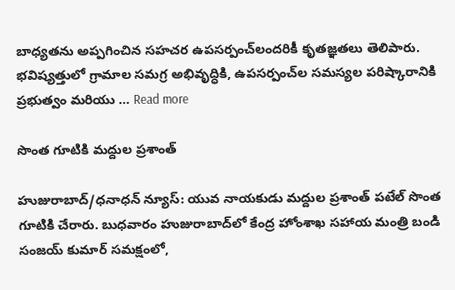బాధ్యతను అప్పగించిన సహచర ఉపసర్పంచ్‌లందరికీ కృతజ్ఞతలు తెలిపారు. భవిష్యత్తులో గ్రామాల సమగ్ర అభివృద్ధికి, ఉపసర్పంచ్‌ల సమస్యల పరిష్కారానికి ప్రభుత్వం మరియు … Read more

సొంత గూటికి మద్దుల ప్రశాంత్

హుజురాబాద్/ధనాధన్ న్యూస్: యువ నాయకుడు మద్దుల ప్రశాంత్ పటేల్ సొంత గూటికి చేరారు. బుధవారం హుజురాబాద్‌లో కేంద్ర హోంశాఖ సహాయ మంత్రి బండి సంజయ్ కుమార్ సమక్షంలో,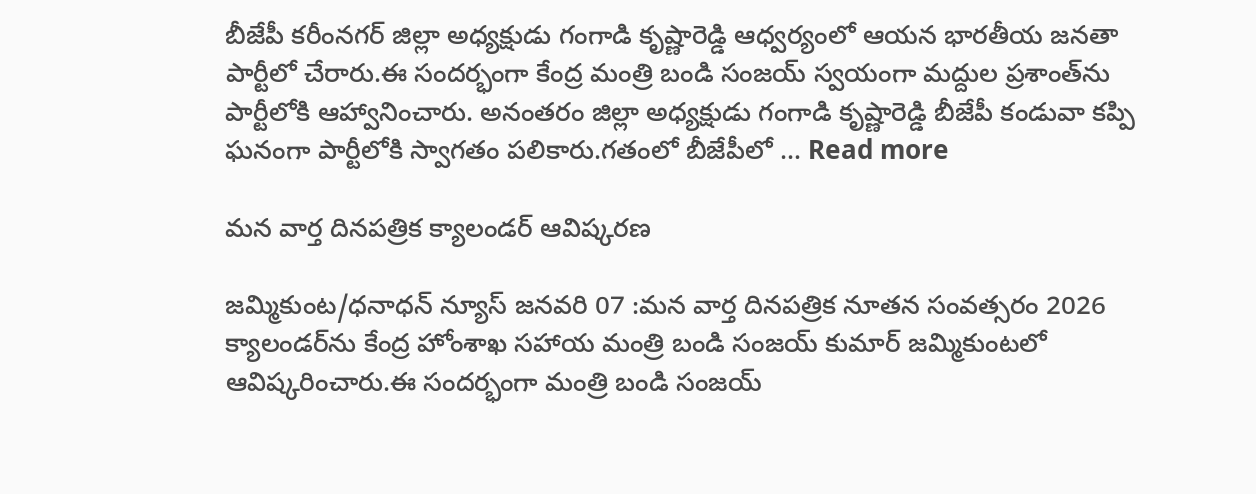బీజేపీ కరీంనగర్ జిల్లా అధ్యక్షుడు గంగాడి కృష్ణారెడ్డి ఆధ్వర్యంలో ఆయన భారతీయ జనతా పార్టీలో చేరారు.ఈ సందర్భంగా కేంద్ర మంత్రి బండి సంజయ్ స్వయంగా మద్దుల ప్రశాంత్‌ను పార్టీలోకి ఆహ్వానించారు. అనంతరం జిల్లా అధ్యక్షుడు గంగాడి కృష్ణారెడ్డి బీజేపీ కండువా కప్పి ఘనంగా పార్టీలోకి స్వాగతం పలికారు.గతంలో బీజేపీలో … Read more

మన వార్త దినపత్రిక క్యాలండర్ ఆవిష్కరణ

జమ్మికుంట/ధనాధన్ న్యూస్ జనవరి 07 :మన వార్త దినపత్రిక నూతన సంవత్సరం 2026 క్యాలండర్‌ను కేంద్ర హోంశాఖ సహాయ మంత్రి బండి సంజయ్ కుమార్ జమ్మికుంటలో ఆవిష్కరించారు.ఈ సందర్భంగా మంత్రి బండి సంజయ్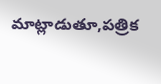మాట్లాడుతూ,పత్రిక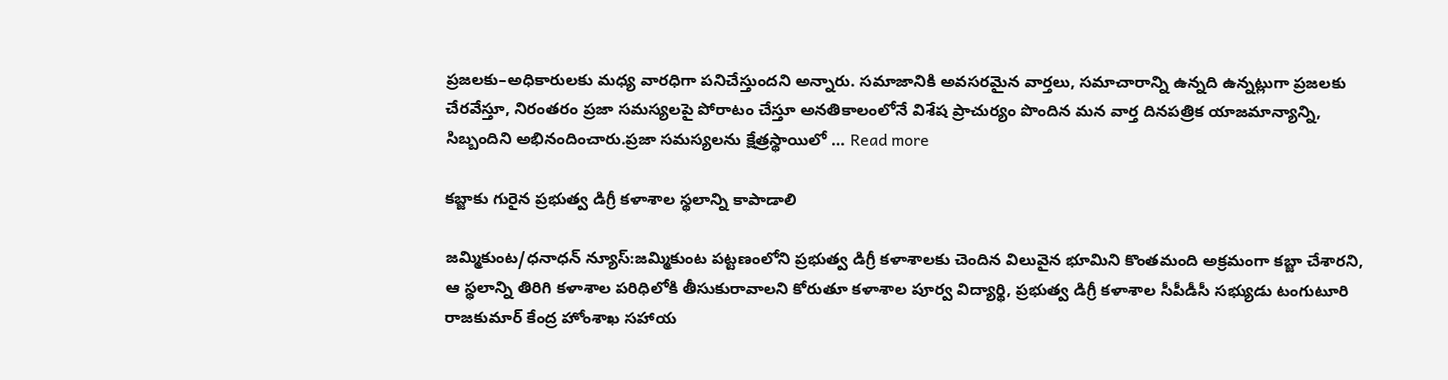ప్రజలకు–అధికారులకు మధ్య వారధిగా పనిచేస్తుందని అన్నారు. సమాజానికి అవసరమైన వార్తలు, సమాచారాన్ని ఉన్నది ఉన్నట్లుగా ప్రజలకు చేరవేస్తూ, నిరంతరం ప్రజా సమస్యలపై పోరాటం చేస్తూ అనతికాలంలోనే విశేష ప్రాచుర్యం పొందిన మన వార్త దినపత్రిక యాజమాన్యాన్ని, సిబ్బందిని అభినందించారు.ప్రజా సమస్యలను క్షేత్రస్థాయిలో … Read more

కబ్జాకు గురైన ప్రభుత్వ డిగ్రీ కళాశాల స్థలాన్ని కాపాడాలి

జమ్మికుంట/ధనాధన్ న్యూస్:జమ్మికుంట పట్టణంలోని ప్రభుత్వ డిగ్రీ కళాశాలకు చెందిన విలువైన భూమిని కొంతమంది అక్రమంగా కబ్జా చేశారని, ఆ స్థలాన్ని తిరిగి కళాశాల పరిధిలోకి తీసుకురావాలని కోరుతూ కళాశాల పూర్వ విద్యార్థి, ప్రభుత్వ డిగ్రీ కళాశాల సీపీడీసీ సభ్యుడు టంగుటూరి రాజకుమార్ కేంద్ర హోంశాఖ సహాయ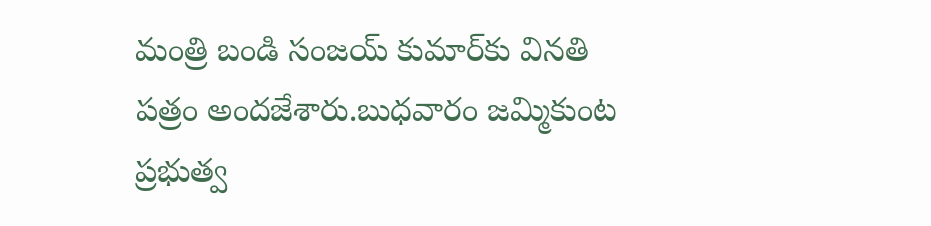మంత్రి బండి సంజయ్ కుమార్‌కు వినతి పత్రం అందజేశారు.బుధవారం జమ్మికుంట ప్రభుత్వ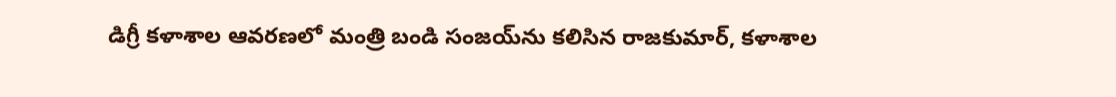డిగ్రీ కళాశాల ఆవరణలో మంత్రి బండి సంజయ్‌ను కలిసిన రాజకుమార్, కళాశాల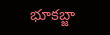భూకబ్జా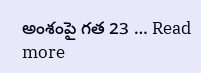అంశంపై గత 23 … Read more